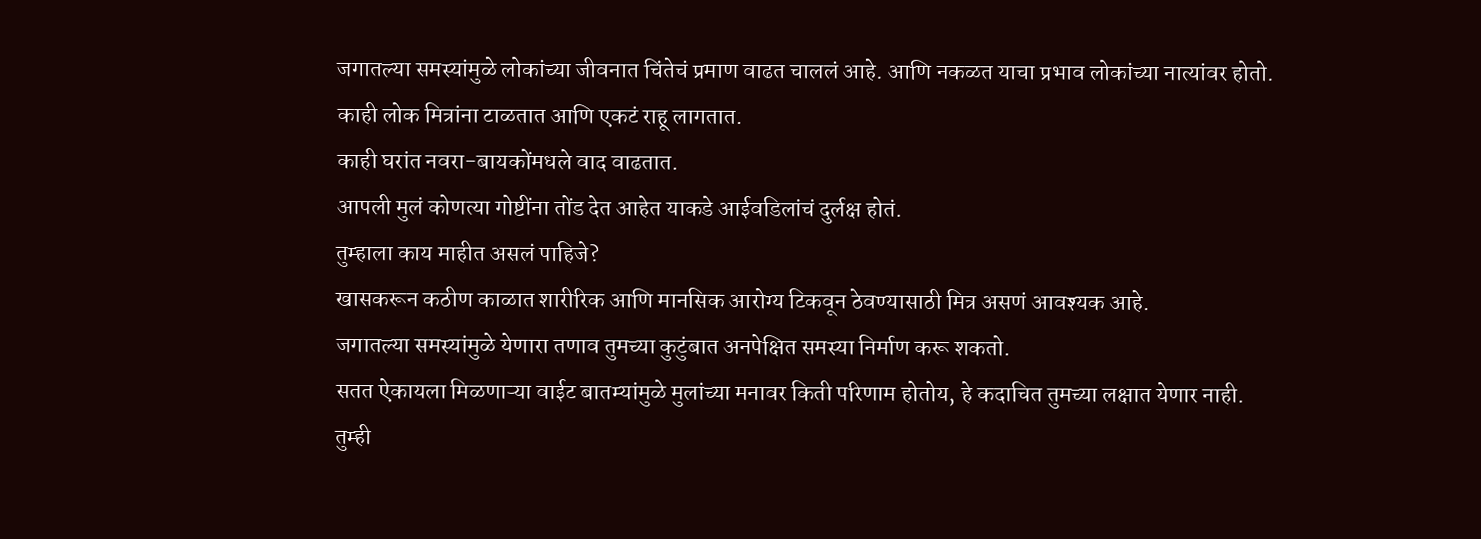जगातल्या समस्यांमुळे लोकांच्या जीवनात चिंतेचं प्रमाण वाढत चाललं आहे. आणि नकळत याचा प्रभाव लोकांच्या नात्यांवर होतो.
काही लोक मित्रांना टाळतात आणि एकटं राहू लागतात.
काही घरांत नवरा-बायकोंमधले वाद वाढतात.
आपली मुलं कोणत्या गोष्टींना तोंड देत आहेत याकडे आईवडिलांचं दुर्लक्ष होतं.
तुम्हाला काय माहीत असलं पाहिजे?
खासकरून कठीण काळात शारीरिक आणि मानसिक आरोग्य टिकवून ठेवण्यासाठी मित्र असणं आवश्यक आहे.
जगातल्या समस्यांमुळे येणारा तणाव तुमच्या कुटुंबात अनपेक्षित समस्या निर्माण करू शकतो.
सतत ऐकायला मिळणाऱ्या वाईट बातम्यांमुळे मुलांच्या मनावर किती परिणाम होतोय, हे कदाचित तुमच्या लक्षात येणार नाही.
तुम्ही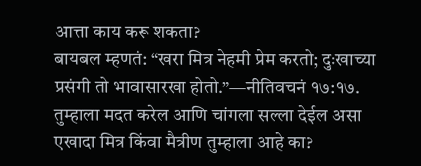आत्ता काय करू शकता?
बायबल म्हणतं: “खरा मित्र नेहमी प्रेम करतो; दुःखाच्या प्रसंगी तो भावासारखा होतो.”—नीतिवचनं १७:१७.
तुम्हाला मदत करेल आणि चांगला सल्ला देईल असा एखादा मित्र किंवा मैत्रीण तुम्हाला आहे का?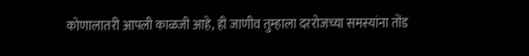कोणालातरी आपली काळजी आहे, ही जाणीव तुम्हाला दररोजच्या समस्यांना तोंड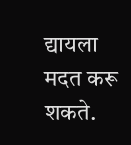द्यायला मदत करू शकते.